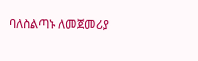ባለስልጣኑ ለመጀመሪያ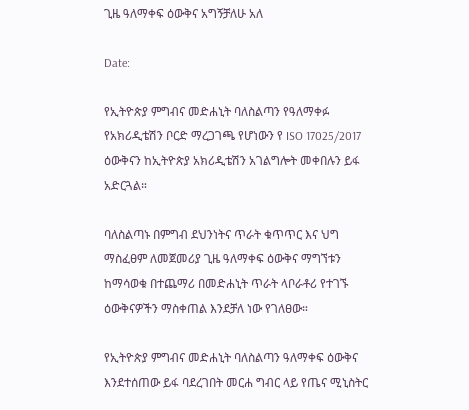ጊዜ ዓለማቀፍ ዕውቅና አግኝቻለሁ አለ

Date:

የኢትዮጵያ ምግብና መድሐኒት ባለስልጣን የዓለማቀፉ የአክሪዲቴሽን ቦርድ ማረጋገጫ የሆነውን የ ISO 17025/2017 ዕውቅናን ከኢትዮጵያ አክሪዲቴሽን አገልግሎት መቀበሉን ይፋ አድርጓል።

ባለስልጣኑ በምግብ ደህንነትና ጥራት ቁጥጥር እና ህግ ማስፈፀም ለመጀመሪያ ጊዜ ዓለማቀፍ ዕውቅና ማግኘቱን ከማሳወቁ በተጨማሪ በመድሐኒት ጥራት ላቦራቶሪ የተገኙ ዕውቅናዎችን ማስቀጠል እንደቻለ ነው የገለፀው።

የኢትዮጵያ ምግብና መድሐኒት ባለስልጣን ዓለማቀፍ ዕውቅና እንደተሰጠው ይፋ ባደረገበት መርሐ ግብር ላይ የጤና ሚኒስትር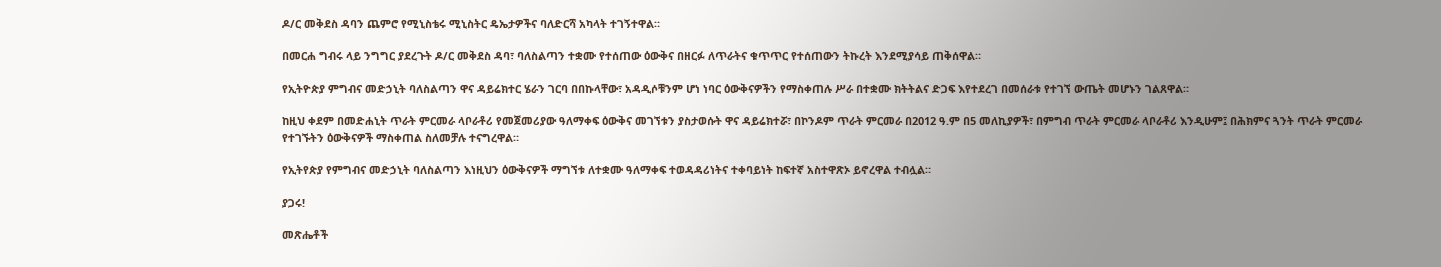ዶ/ር መቅደስ ዳባን ጨምሮ የሚኒስቴሩ ሚኒስትር ዴኤታዎችና ባለድርሻ አካላት ተገኝተዋል።

በመርሐ ግብሩ ላይ ንግግር ያደረጉት ዶ/ር መቅደስ ዳባ፣ ባለስልጣን ተቋሙ የተሰጠው ዕውቅና በዘርፉ ለጥራትና ቁጥጥር የተሰጠውን ትኩረት እንደሚያሳይ ጠቅሰዋል።

የኢትዮጵያ ምግብና መድኃኒት ባለስልጣን ዋና ዳይሬክተር ሄራን ገርባ በበኩላቸው፣ አዳዲሶቹንም ሆነ ነባር ዕውቅናዎችን የማስቀጠሉ ሥራ በተቋሙ ክትትልና ድጋፍ እየተደረገ በመሰራቱ የተገኘ ውጤት መሆኑን ገልጸዋል።

ከዚህ ቀደም በመድሐኒት ጥራት ምርመራ ላቦራቶሪ የመጀመሪያው ዓለማቀፍ ዕውቅና መገኘቱን ያስታወሱት ዋና ዳይሬክተሯ፣ በኮንዶም ጥራት ምርመራ በ2012 ዓ.ም በ5 መለኪያዎች፣ በምግብ ጥራት ምርመራ ላቦራቶሪ እንዲሁም፤ በሕክምና ጓንት ጥራት ምርመራ የተገኙትን ዕውቅናዎች ማስቀጠል ስለመቻሉ ተናግረዋል።

የኢትየጵያ የምግብና መድኃኒት ባለስልጣን እነዚህን ዕውቅናዎች ማግኘቱ ለተቋሙ ዓለማቀፍ ተወዳዳሪነትና ተቀባይነት ከፍተኛ አስተዋጽኦ ይኖረዋል ተብሏል።

ያጋሩ!

መጽሔቶች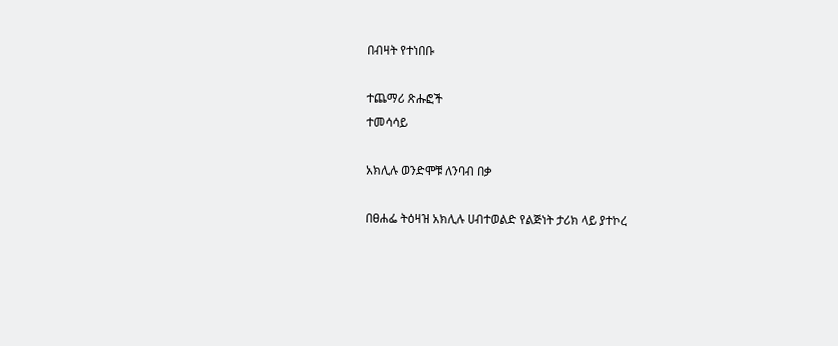በብዛት የተነበቡ

ተጨማሪ ጽሑፎች
ተመሳሳይ

አክሊሉ ወንድሞቹ ለንባብ በቃ

በፀሐፌ ትዕዛዝ አክሊሉ ሀብተወልድ የልጅነት ታሪክ ላይ ያተኮረ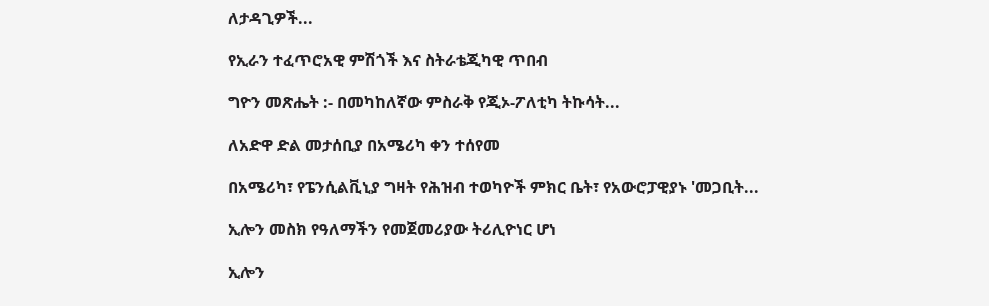ለታዳጊዎች...

የኢራን ተፈጥሮአዊ ምሽጎች እና ስትራቴጂካዊ ጥበብ

ግዮን መጽሔት :- በመካከለኛው ምስራቅ የጂኦ-ፖለቲካ ትኩሳት...

ለአድዋ ድል መታሰቢያ በአሜሪካ ቀን ተሰየመ

በአሜሪካ፣ የፔንሲልቪኒያ ግዛት የሕዝብ ተወካዮች ምክር ቤት፣ የአውሮፓዊያኑ 'መጋቢት...

ኢሎን መስክ የዓለማችን የመጀመሪያው ትሪሊዮነር ሆነ

ኢሎን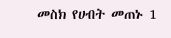መስክ የሀብት መጠኑ 1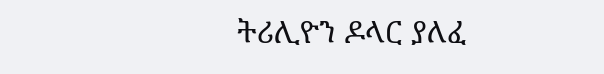ትሪሊዮን ዶላር ያለፈ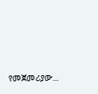የመጀመሪያው...